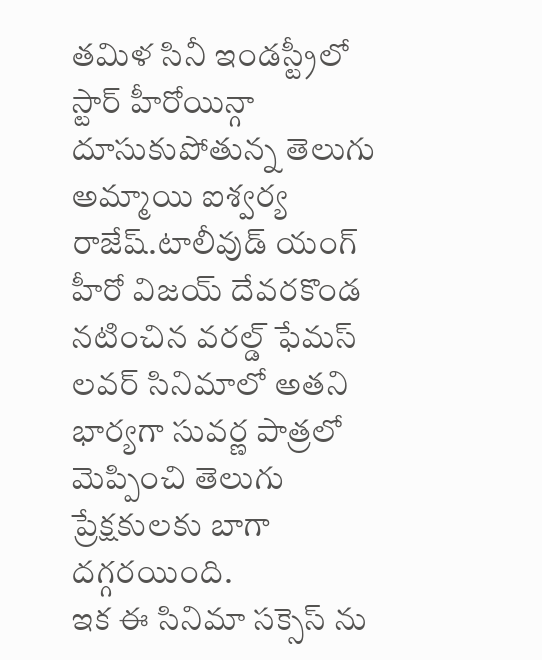తమిళ సినీ ఇండస్ట్రీలో స్టార్ హీరోయిన్గా దూసుకుపోతున్న తెలుగు అమ్మాయి ఐశ్వర్య రాజేష్.టాలీవుడ్ యంగ్ హీరో విజయ్ దేవరకొండ నటించిన వరల్డ్ ఫేమస్ లవర్ సినిమాలో అతని భార్యగా సువర్ణ పాత్రలో మెప్పించి తెలుగు ప్రేక్షకులకు బాగా దగ్గరయింది.
ఇక ఈ సినిమా సక్సెస్ ను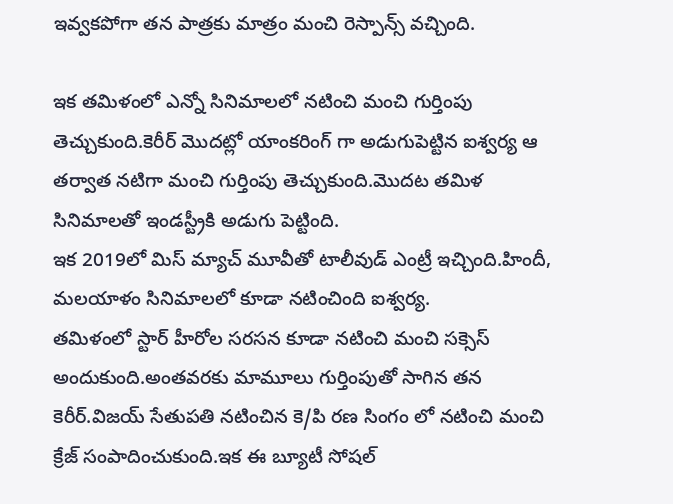ఇవ్వకపోగా తన పాత్రకు మాత్రం మంచి రెస్పాన్స్ వచ్చింది.

ఇక తమిళంలో ఎన్నో సినిమాలలో నటించి మంచి గుర్తింపు తెచ్చుకుంది.కెరీర్ మొదట్లో యాంకరింగ్ గా అడుగుపెట్టిన ఐశ్వర్య ఆ తర్వాత నటిగా మంచి గుర్తింపు తెచ్చుకుంది.మొదట తమిళ సినిమాలతో ఇండస్ట్రీకి అడుగు పెట్టింది.
ఇక 2019లో మిస్ మ్యాచ్ మూవీతో టాలీవుడ్ ఎంట్రీ ఇచ్చింది.హిందీ, మలయాళం సినిమాలలో కూడా నటించింది ఐశ్వర్య.
తమిళంలో స్టార్ హీరోల సరసన కూడా నటించి మంచి సక్సెస్ అందుకుంది.అంతవరకు మామూలు గుర్తింపుతో సాగిన తన కెరీర్.విజయ్ సేతుపతి నటించిన కె/పి రణ సింగం లో నటించి మంచి క్రేజ్ సంపాదించుకుంది.ఇక ఈ బ్యూటీ సోషల్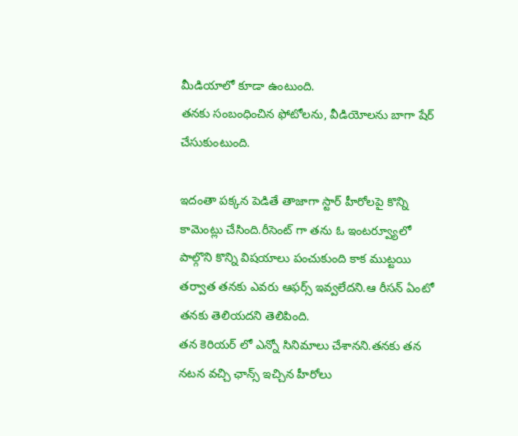మీడియాలో కూడా ఉంటుంది.
తనకు సంబంధించిన ఫోటోలను, వీడియోలను బాగా షేర్ చేసుకుంటుంది.

ఇదంతా పక్కన పెడితే తాజాగా స్టార్ హీరోలపై కొన్ని కామెంట్లు చేసింది.రీసెంట్ గా తను ఓ ఇంటర్వ్యూలో పాల్గొని కొన్ని విషయాలు పంచుకుంది కాక ముట్టయి తర్వాత తనకు ఎవరు ఆఫర్స్ ఇవ్వలేదని.ఆ రీసన్ ఏంటో తనకు తెలియదని తెలిపింది.
తన కెరియర్ లో ఎన్నో సినిమాలు చేశానని.తనకు తన నటన వచ్చి ఛాన్స్ ఇచ్చిన హీరోలు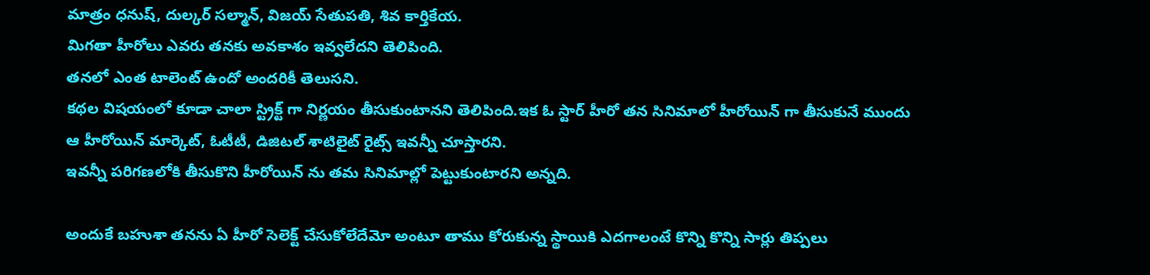మాత్రం ధనుష్, దుల్కర్ సల్మాన్, విజయ్ సేతుపతి, శివ కార్తికేయ.
మిగతా హీరోలు ఎవరు తనకు అవకాశం ఇవ్వలేదని తెలిపింది.
తనలో ఎంత టాలెంట్ ఉందో అందరికీ తెలుసని.
కథల విషయంలో కూడా చాలా స్ట్రిక్ట్ గా నిర్ణయం తీసుకుంటానని తెలిపింది.ఇక ఓ స్టార్ హీరో తన సినిమాలో హీరోయిన్ గా తీసుకునే ముందు ఆ హీరోయిన్ మార్కెట్, ఓటీటీ, డిజిటల్ శాటిలైట్ రైట్స్ ఇవన్నీ చూస్తారని.
ఇవన్నీ పరిగణలోకి తీసుకొని హీరోయిన్ ను తమ సినిమాల్లో పెట్టుకుంటారని అన్నది.

అందుకే బహుశా తనను ఏ హీరో సెలెక్ట్ చేసుకోలేదేమో అంటూ తాము కోరుకున్న స్థాయికి ఎదగాలంటే కొన్ని కొన్ని సార్లు తిప్పలు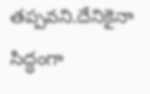తప్పవని.దేనికైనా సిద్ధంగా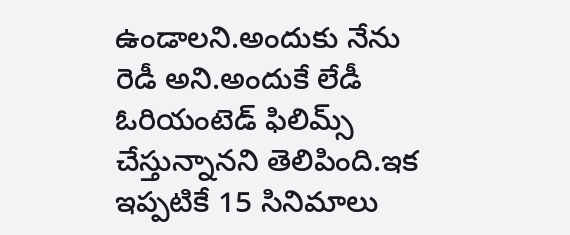ఉండాలని.అందుకు నేను రెడీ అని.అందుకే లేడీ ఓరియంటెడ్ ఫిలిమ్స్ చేస్తున్నానని తెలిపింది.ఇక ఇప్పటికే 15 సినిమాలు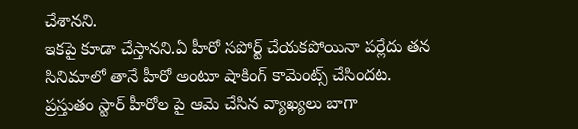చేశానని.
ఇకపై కూడా చేస్తానని.ఏ హీరో సపోర్ట్ చేయకపోయినా పర్లేదు తన సినిమాలో తానే హీరో అంటూ షాకింగ్ కామెంట్స్ చేసిందట.
ప్రస్తుతం స్టార్ హీరోల పై ఆమె చేసిన వ్యాఖ్యలు బాగా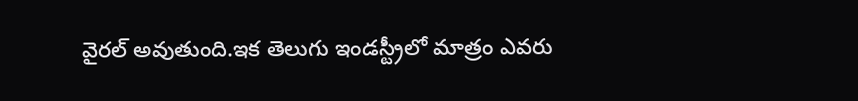వైరల్ అవుతుంది.ఇక తెలుగు ఇండస్ట్రీలో మాత్రం ఎవరు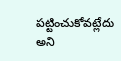పట్టించుకోవట్లేదు అని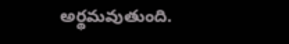అర్థమవుతుంది.